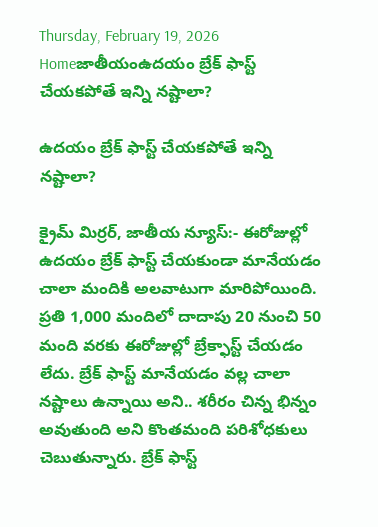Thursday, February 19, 2026
Homeజాతీయంఉదయం బ్రేక్ ఫాస్ట్ చేయకపోతే ఇన్ని నష్టాలా?

ఉదయం బ్రేక్ ఫాస్ట్ చేయకపోతే ఇన్ని నష్టాలా?

క్రైమ్ మిర్రర్, జాతీయ న్యూస్:- ఈరోజుల్లో ఉదయం బ్రేక్ ఫాస్ట్ చేయకుండా మానేయడం చాలా మందికి అలవాటుగా మారిపోయింది. ప్రతి 1,000 మందిలో దాదాపు 20 నుంచి 50 మంది వరకు ఈరోజుల్లో బ్రేక్ఫాస్ట్ చేయడం లేదు. బ్రేక్ ఫాస్ట్ మానేయడం వల్ల చాలా నష్టాలు ఉన్నాయి అని.. శరీరం చిన్న భిన్నం అవుతుంది అని కొంతమంది పరిశోధకులు చెబుతున్నారు. బ్రేక్ ఫాస్ట్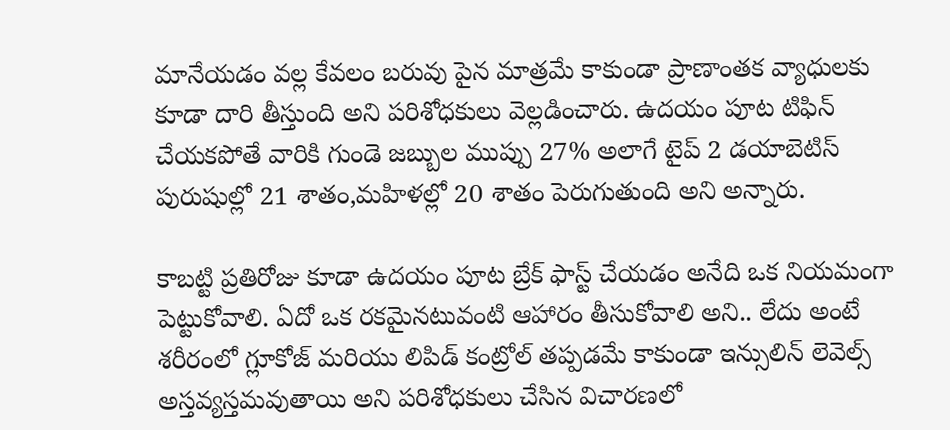మానేయడం వల్ల కేవలం బరువు పైన మాత్రమే కాకుండా ప్రాణాంతక వ్యాధులకు కూడా దారి తీస్తుంది అని పరిశోధకులు వెల్లడించారు. ఉదయం పూట టిఫిన్ చేయకపోతే వారికి గుండె జబ్బుల ముప్పు 27% అలాగే టైప్ 2 డయాబెటిస్ పురుషుల్లో 21 శాతం,మహిళల్లో 20 శాతం పెరుగుతుంది అని అన్నారు.

కాబట్టి ప్రతిరోజు కూడా ఉదయం పూట బ్రేక్ ఫాస్ట్ చేయడం అనేది ఒక నియమంగా పెట్టుకోవాలి. ఏదో ఒక రకమైనటువంటి ఆహారం తీసుకోవాలి అని.. లేదు అంటే శరీరంలో గ్లూకోజ్ మరియు లిపిడ్ కంట్రోల్ తప్పడమే కాకుండా ఇన్సులిన్ లెవెల్స్ అస్తవ్యస్తమవుతాయి అని పరిశోధకులు చేసిన విచారణలో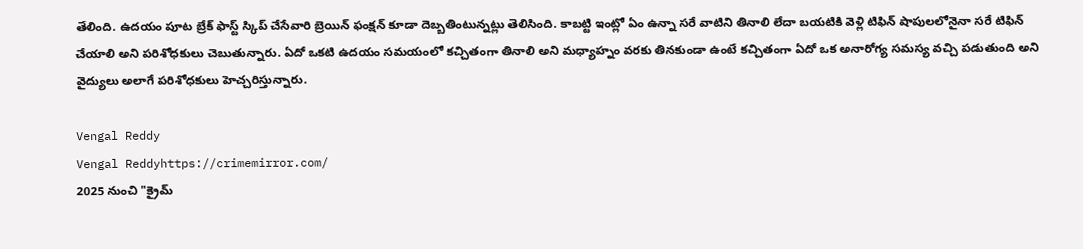తేలింది. ఉదయం పూట బ్రేక్ ఫాస్ట్ స్కిప్ చేసేవారి బ్రెయిన్ ఫంక్షన్ కూడా దెబ్బతింటున్నట్లు తెలిసింది. కాబట్టి ఇంట్లో ఏం ఉన్నా సరే వాటిని తినాలి లేదా బయటికి వెళ్లి టిఫిన్ షాపులలోనైనా సరే టిఫిన్ చేయాలి అని పరిశోధకులు చెబుతున్నారు. ఏదో ఒకటి ఉదయం సమయంలో కచ్చితంగా తినాలి అని మధ్యాహ్నం వరకు తినకుండా ఉంటే కచ్చితంగా ఏదో ఒక అనారోగ్య సమస్య వచ్చి పడుతుంది అని వైద్యులు అలాగే పరిశోధకులు హెచ్చరిస్తున్నారు.

Vengal Reddy
Vengal Reddyhttps://crimemirror.com/
2025 నుంచి "క్రైమ్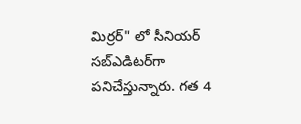మిర్రర్" లో సీనియర్ సబ్‌ఎడిటర్‌గా పనిచేస్తున్నారు. గత 4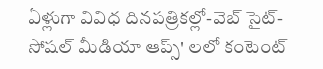ఏళ్లుగా వివిధ దినపత్రికల్లో-వెబ్ సైట్-సోషల్ మీడియా ఆప్స్' లలో కంటెంట్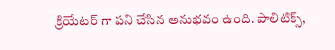క్రియేటర్ గా పని చేసిన అనుభవం ఉంది. పాలిటిక్స్‌,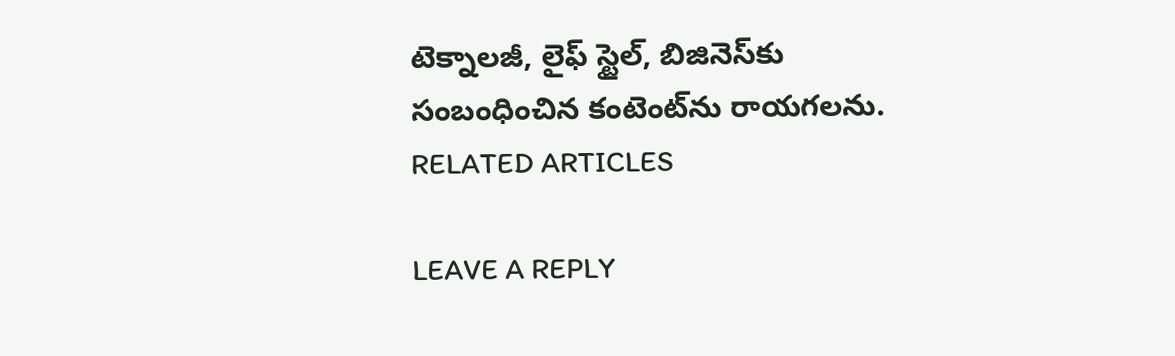టెక్నాలజీ, లైఫ్‌ స్టైల్‌, బిజినెస్‌కు సంబంధించిన కంటెంట్‌ను రాయగలను.
RELATED ARTICLES

LEAVE A REPLY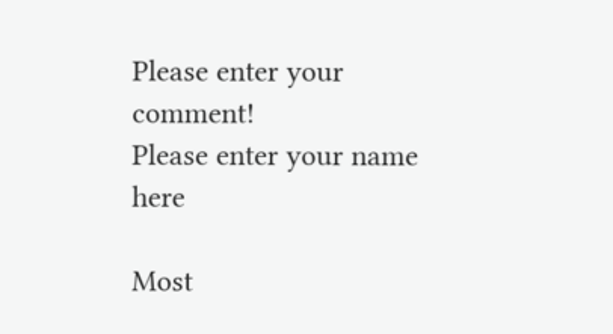Please enter your comment!
Please enter your name here

Most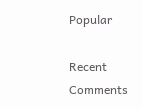Popular

Recent Comments